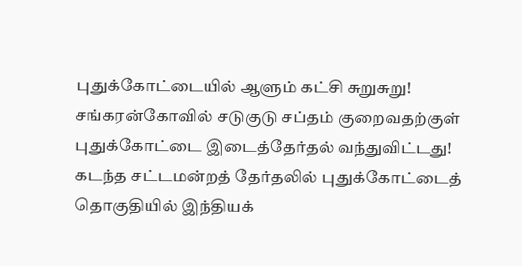புதுக்கோட்டையில் ஆளும் கட்சி சுறுசுறு!
சங்கரன்கோவில் சடுகுடு சப்தம் குறைவதற்குள் புதுக்கோட்டை இடைத்தேர்தல் வந்துவிட்டது! கடந்த சட்டமன்றத் தேர்தலில் புதுக்கோட்டைத் தொகுதியில் இந்தியக்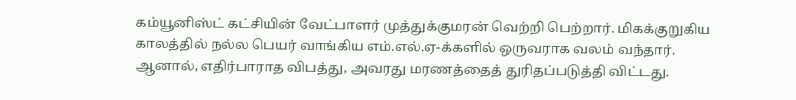கம்யூனிஸ்ட் கட்சியின் வேட்பாளர் முத்துக்குமரன் வெற்றி பெற்றார். மிகக்குறுகிய காலத்தில் நல்ல பெயர் வாங்கிய எம்.எல்.ஏ-க்களில் ஒருவராக வலம் வந்தார். ஆனால், எதிர்பாராத விபத்து, அவரது மரணத்தைத் துரிதப்படுத்தி விட்டது.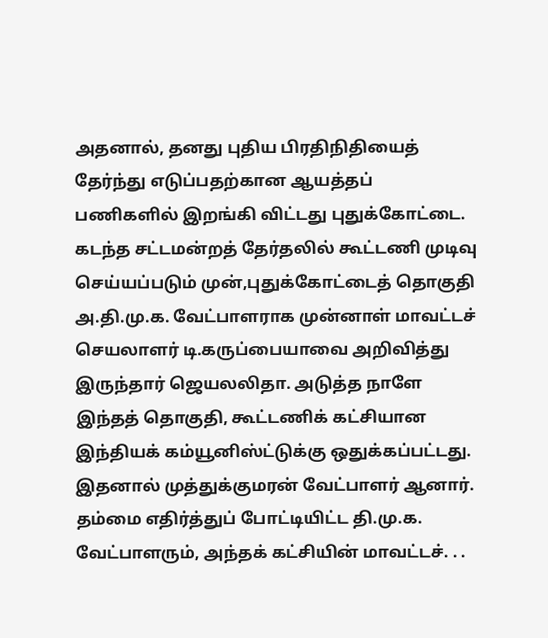அதனால், தனது புதிய பிரதிநிதியைத் தேர்ந்து எடுப்பதற்கான ஆயத்தப் பணிகளில் இறங்கி விட்டது புதுக்கோட்டை. கடந்த சட்டமன்றத் தேர்தலில் கூட்டணி முடிவு செய்யப்படும் முன்,புதுக்கோட்டைத் தொகுதி அ.தி.மு.க. வேட்பாளராக முன்னாள் மாவட்டச் செயலாளர் டி.கருப்பையாவை அறிவித்து இருந்தார் ஜெயலலிதா. அடுத்த நாளே இந்தத் தொகுதி, கூட்டணிக் கட்சியான இந்தியக் கம்யூனிஸ்ட்டுக்கு ஒதுக்கப்பட்டது. இதனால் முத்துக்குமரன் வேட்பாளர் ஆனார். தம்மை எதிர்த்துப் போட்டியிட்ட தி.மு.க. வேட்பாளரும், அந்தக் கட்சியின் மாவட்டச். . .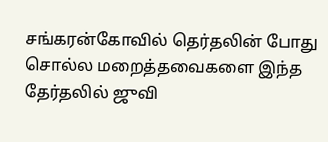சங்கரன்கோவில் தெர்தலின் போது சொல்ல மறைத்தவைகளை இந்த தேர்தலில் ஜுவி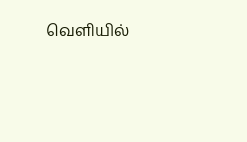வெளியில்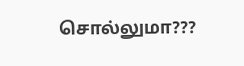சொல்லுமா???